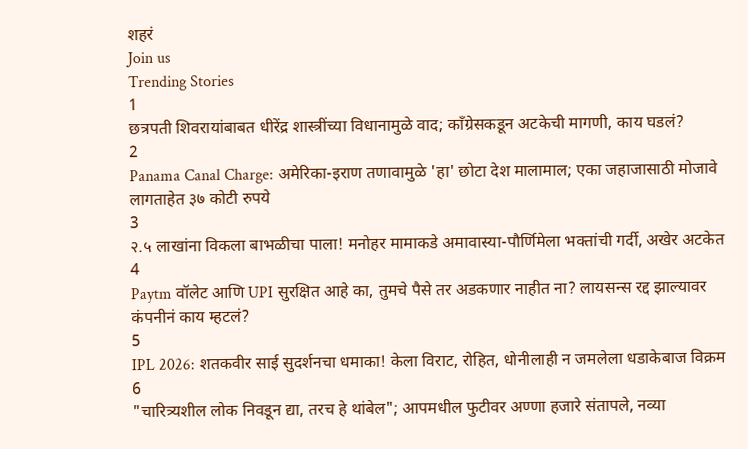शहरं
Join us
Trending Stories
1
छत्रपती शिवरायांबाबत धीरेंद्र शास्त्रींच्या विधानामुळे वाद; काँग्रेसकडून अटकेची मागणी, काय घडलं?
2
Panama Canal Charge: अमेरिका-इराण तणावामुळे 'हा' छोटा देश मालामाल; एका जहाजासाठी मोजावे लागताहेत ३७ कोटी रुपये
3
२.५ लाखांना विकला बाभळीचा पाला! मनोहर मामाकडे अमावास्या-पौर्णिमेला भक्तांची गर्दी, अखेर अटकेत
4
Paytm वॉलेट आणि UPI सुरक्षित आहे का, तुमचे पैसे तर अडकणार नाहीत ना? लायसन्स रद्द झाल्यावर कंपनीनं काय म्हटलं?
5
IPL 2026: शतकवीर साई सुदर्शनचा धमाका! केला विराट, रोहित, धोनीलाही न जमलेला धडाकेबाज विक्रम
6
"चारित्र्यशील लोक निवडून द्या, तरच हे थांबेल"; आपमधील फुटीवर अण्णा हजारे संतापले, नव्या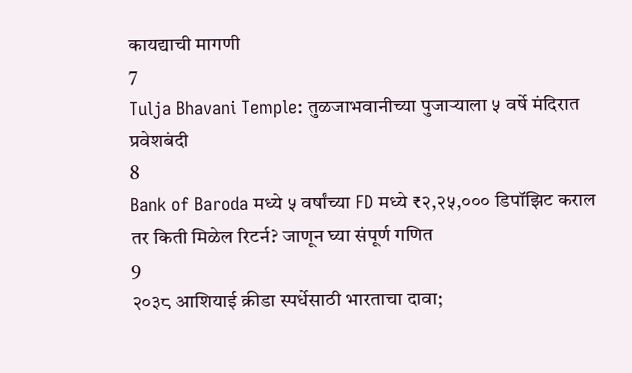कायद्याची मागणी
7
Tulja Bhavani Temple: तुळजाभवानीच्या पुजाऱ्याला ५ वर्षे मंदिरात प्रवेशबंदी
8
Bank of Baroda मध्ये ५ वर्षांच्या FD मध्ये ₹२,२५,००० डिपॉझिट कराल तर किती मिळेल रिटर्न? जाणून घ्या संपूर्ण गणित
9
२०३८ आशियाई क्रीडा स्पर्धेसाठी भारताचा दावा;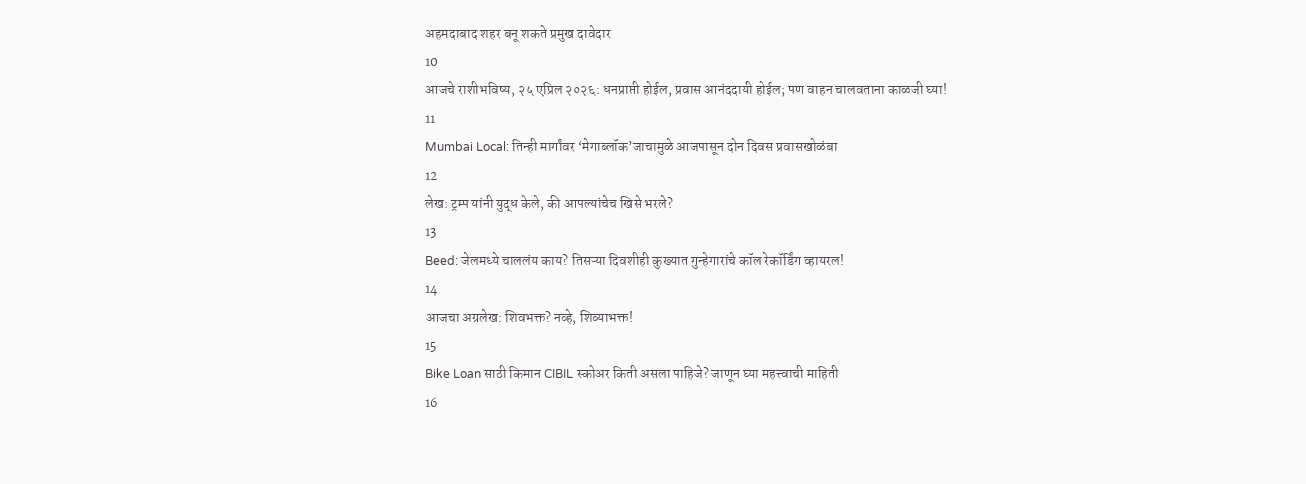अहमदाबाद शहर बनू शकते प्रमुख दावेदार
10
आजचे राशीभविष्य, २५ एप्रिल २०२६: धनप्राप्ती होईल, प्रवास आनंददायी होईल; पण वाहन चालवताना काळजी घ्या!
11
Mumbai Local: तिन्ही मार्गांवर ‘मेगाब्लॉक’जाचामुळे आजपासून दोन दिवस प्रवासखोळंबा
12
लेख: ट्रम्प यांनी युद्ध केले, की आपल्यांचेच खिसे भरले?
13
Beed: जेलमध्ये चाललंय काय? तिसऱ्या दिवशीही कुख्यात गुन्हेगारांचे कॉल रेकॉर्डिंग व्हायरल!
14
आजचा अग्रलेख: शिवभक्त? नव्हे, शिव्याभक्त!
15
Bike Loan साठी किमान CIBIL स्कोअर किती असला पाहिजे? जाणून घ्या महत्त्वाची माहिती
16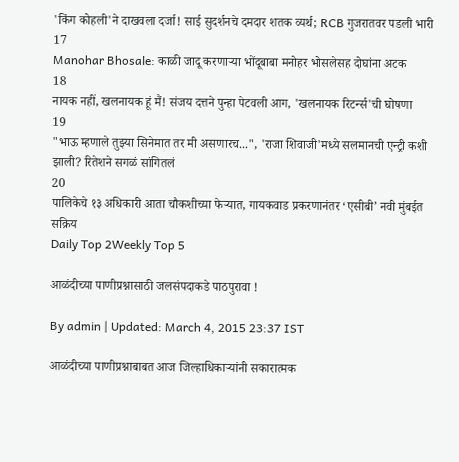'किंग कोहली'ने दाखवला दर्जा! साई सुदर्शनचे दमदार शतक व्यर्थ; RCB गुजरातवर पडली भारी
17
Manohar Bhosale: काळी जादू करणाऱ्या भोंदूबाबा मनोहर भोसलेसह दोघांना अटक
18
नायक नहीं, खलनायक हूं मैं! संजय दत्तने पुन्हा पेटवली आग, 'खलनायक रिटर्न्स'ची घोषणा
19
"भाऊ म्हणाले तुझ्या सिनेमात तर मी असणारच...", 'राजा शिवाजी'मध्ये सलमानची एन्ट्री कशी झाली? रितेशने सगळं सांगितलं
20
पालिकेचे १३ अधिकारी आता चौकशीच्या फेऱ्यात, गायकवाड प्रकरणानंतर ‘एसीबी’ नवी मुंबईत सक्रिय
Daily Top 2Weekly Top 5

आळंदीच्या पाणीप्रश्नासाठी जलसंपदाकडे पाठपुरावा !

By admin | Updated: March 4, 2015 23:37 IST

आळंदीच्या पाणीप्रश्नाबाबत आज जिल्हाधिकाऱ्यांनी सकारात्मक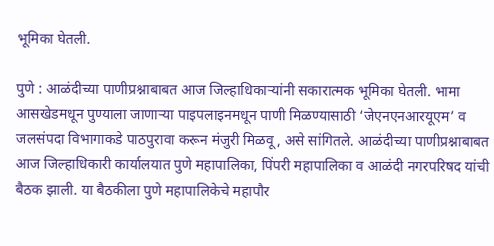भूमिका घेतली.

पुणे : आळंदीच्या पाणीप्रश्नाबाबत आज जिल्हाधिकाऱ्यांनी सकारात्मक भूमिका घेतली. भामा आसखेडमधून पुण्याला जाणाऱ्या पाइपलाइनमधून पाणी मिळण्यासाठी ‘जेएनएनआरयूएम’ व जलसंपदा विभागाकडे पाठपुरावा करून मंजुरी मिळवू, असे सांगितले. आळंदीच्या पाणीप्रश्नाबाबत आज जिल्हाधिकारी कार्यालयात पुणे महापालिका, पिंपरी महापालिका व आळंदी नगरपरिषद यांची बैठक झाली. या बैठकीला पुणे महापालिकेचे महापौर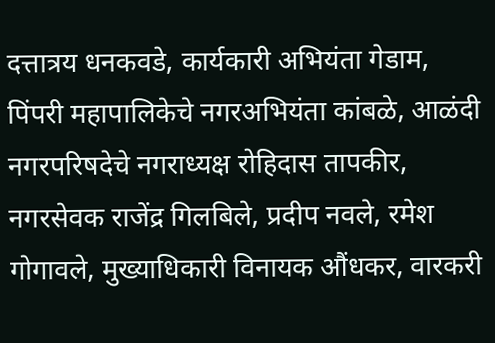दत्तात्रय धनकवडे, कार्यकारी अभियंता गेडाम, पिंपरी महापालिकेचे नगरअभियंता कांबळे, आळंदी नगरपरिषदेचे नगराध्यक्ष रोहिदास तापकीर, नगरसेवक राजेंद्र गिलबिले, प्रदीप नवले, रमेश गोगावले, मुख्याधिकारी विनायक औंधकर, वारकरी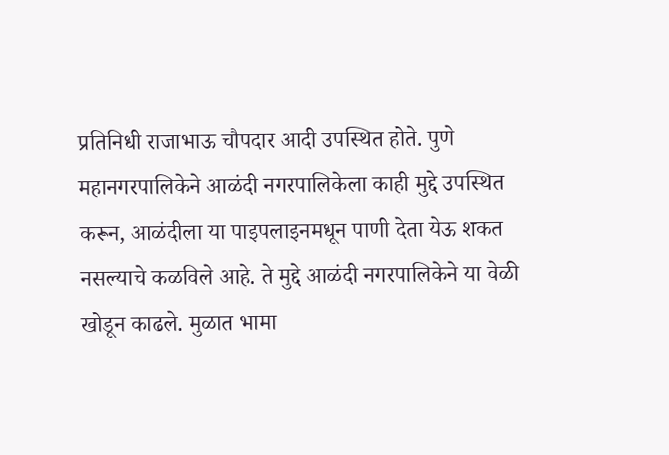प्रतिनिधी राजाभाऊ चौपदार आदी उपस्थित होते. पुणे महानगरपालिकेने आळंदी नगरपालिकेला काही मुद्दे उपस्थित करून, आळंदीला या पाइपलाइनमधून पाणी देता येऊ शकत नसल्याचे कळविले आहे. ते मुद्दे आळंदी नगरपालिकेने या वेळी खोडून काढले. मुळात भामा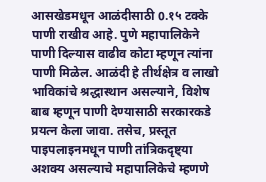आसखेडमधून आळंदीसाठी 0.१५ टक्के पाणी राखीव आहे. पुणे महापालिकेने पाणी दिल्यास वाढीव कोटा म्हणून त्यांना पाणी मिळेल. आळंदी हे तीर्थक्षेत्र व लाखो भाविकांचे श्रद्धास्थान असल्याने, विशेष बाब म्हणून पाणी देण्यासाठी सरकारकडे प्रयत्न केला जावा. तसेच, प्रस्तूत पाइपलाइनमधून पाणी तांत्रिकदृष्ट्या अशक्य असल्याचे महापालिकेचे म्हणणे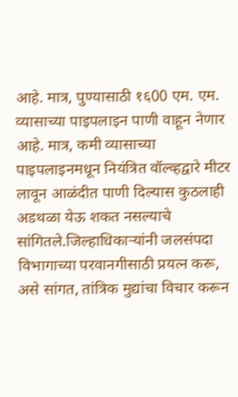आहे. मात्र, पुण्यासाठी १६00 एम. एम. व्यासाच्या पाइपलाइन पाणी वाहून नेणार आहे. मात्र, कमी व्यासाच्या पाइपलाइनमधून नियंत्रित वॉल्व्हद्वारे मीटर लावून आळंदीत पाणी दिल्यास कुठलाही अडथळा येऊ शकत नसल्याचे सांगितले.जिल्हाधिकाऱ्यांनी जलसंपदा विभागाच्या परवानगीसाठी प्रयत्न करू, असे सांगत, तांत्रिक मुद्यांचा विचार करून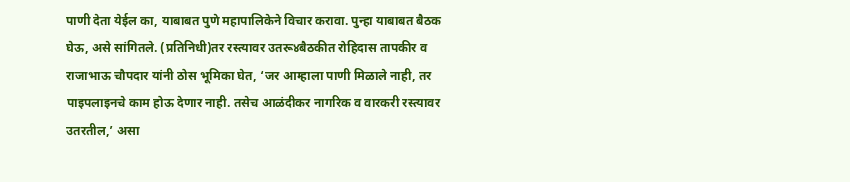पाणी देता येईल का, याबाबत पुणे महापालिकेने विचार करावा. पुन्हा याबाबत बैठक घेऊ, असे सांगितले. (प्रतिनिधी)तर रस्त्यावर उतरू४बैठकीत रोहिदास तापकीर व राजाभाऊ चौपदार यांनी ठोस भूमिका घेत, ‘जर आम्हाला पाणी मिळाले नाही, तर पाइपलाइनचे काम होऊ देणार नाही. तसेच आळंदीकर नागरिक व वारकरी रस्त्यावर उतरतील,’ असा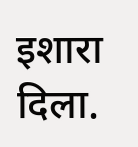इशारा दिला.